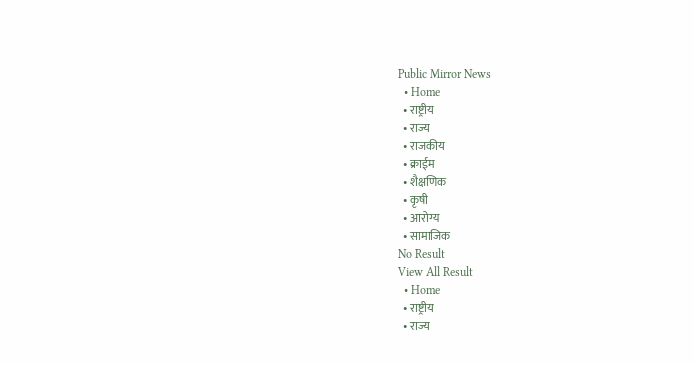Public Mirror News
  • Home
  • राष्ट्रीय
  • राज्य
  • राजकीय
  • क्राईम
  • शैक्षणिक
  • कृषी
  • आरोग्य
  • सामाजिक
No Result
View All Result
  • Home
  • राष्ट्रीय
  • राज्य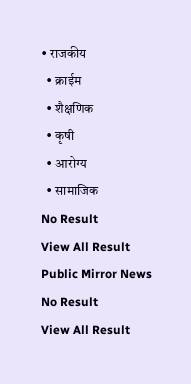• राजकीय
  • क्राईम
  • शैक्षणिक
  • कृषी
  • आरोग्य
  • सामाजिक
No Result
View All Result
Public Mirror News
No Result
View All Result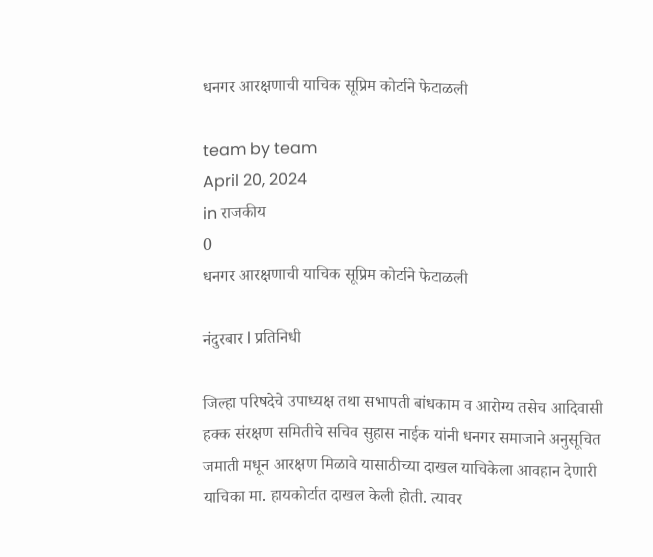धनगर आरक्षणाची याचिक सूप्रिम कोर्टाने फेटाळली

team by team
April 20, 2024
in राजकीय
0
धनगर आरक्षणाची याचिक सूप्रिम कोर्टाने फेटाळली

नंदुरबार l प्रतिनिधी

जिल्हा परिषदेचे उपाध्यक्ष तथा सभापती बांधकाम व आरोग्य तसेच आदिवासी हक्क संरक्षण समितीचे सचिव सुहास नाईक यांनी धनगर समाजाने अनुसूचित जमाती मधून आरक्षण मिळावे यासाठीच्या दाखल याचिकेला आवहान देणारी याचिका मा. हायकोर्टात दाखल केली होती. त्यावर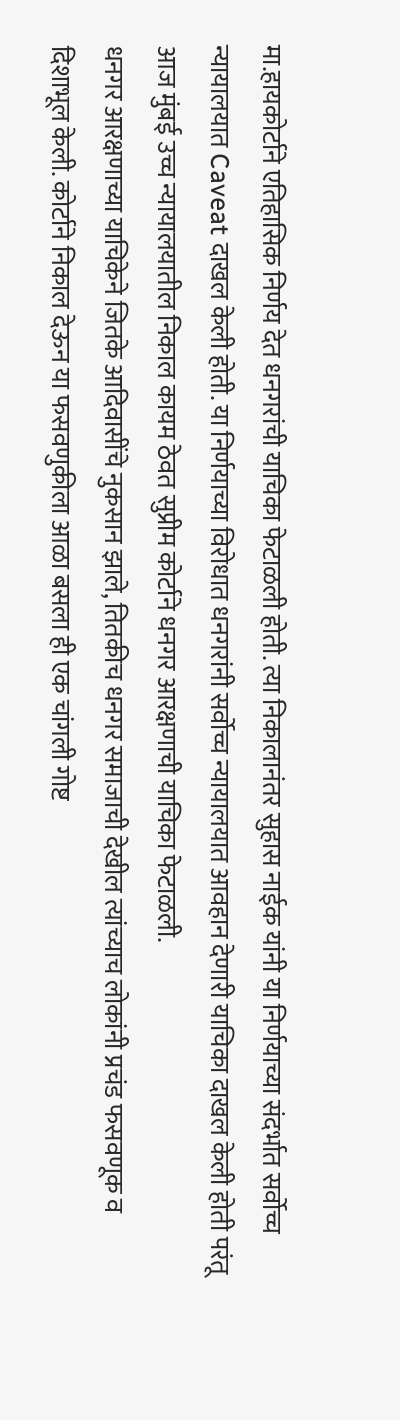मा.हायकोर्टाने एतिहासिक निर्णय देत धनगरांची याचिका फेटाळली होती. त्या निकालानंतर सुहास नाईक यांनी या निर्णयाच्या संदर्भात सर्वोच्च न्यायालयात Caveat दाखल केली होती. या निर्णयाच्या विरोधात धनगरांनी सर्वोच्च न्यायालयात आवहान देणारी याचिका दाखल केली होती परंतू आज मुंबई उच्च न्यायालयातील निकाल कायम ठेवत सुप्रीम कोर्टाने धनगर आरक्षणाची याचिका फेटाळली.
धनगर आरक्षणाच्या याचिकेने जितके आदिवासींचे नुकसान झाले, तितकीच धनगर समाजाची देखील त्यांच्याच लोकांनी प्रचंड फसवणूक व दिशाभूल केली. कोर्टाने निकाल देऊन या फसवणुकीला आळा बसला ही एक चांगली गोष्ट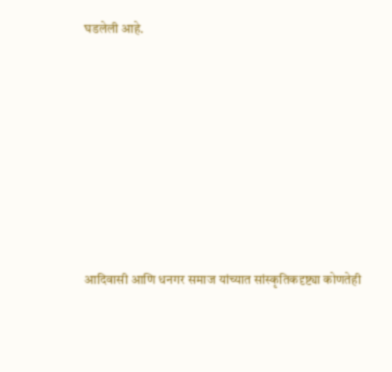घडलेली आहे.









आदिवासी आणि धनगर समाज यांच्यात सांस्कृतिकदृष्ट्या कोणतेही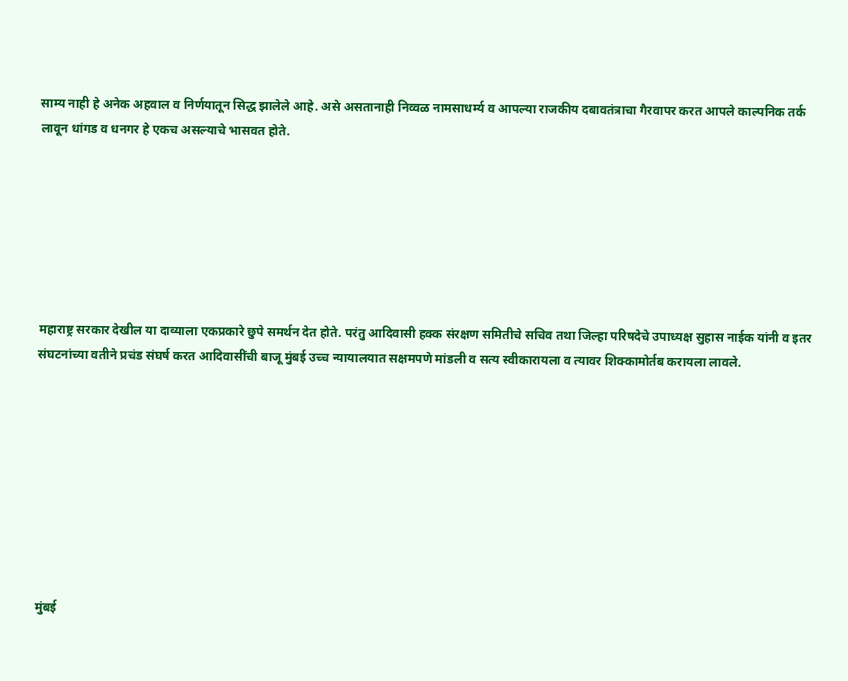साम्य नाही हे अनेक अहवाल व निर्णयातून सिद्ध झालेले आहे. असे असतानाही निव्वळ नामसाधर्म्य व आपल्या राजकीय दबावतंत्राचा गैरवापर करत आपले काल्पनिक तर्क लावून धांगड व धनगर हे एकच असल्याचे भासवत होते.







महाराष्ट्र सरकार देखील या दाव्याला एकप्रकारे छुपे समर्थन देत होते. परंतु आदिवासी हक्क संरक्षण समितीचे सचिव तथा जिल्हा परिषदेचे उपाध्यक्ष सुहास नाईक यांनी व इतर संघटनांच्या वतीने प्रचंड संघर्ष करत आदिवासींची बाजू मुंबई उच्च न्यायालयात सक्षमपणे मांडली व सत्य स्वीकारायला व त्यावर शिक्कामोर्तब करायला लावले.









मुंबई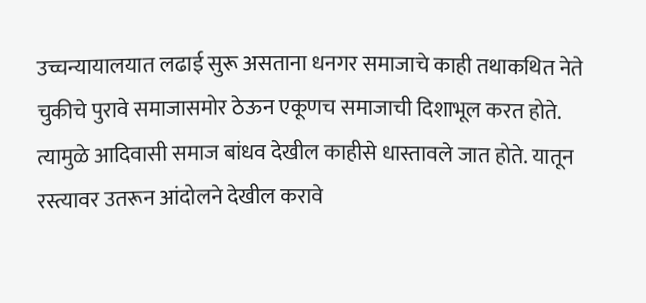उच्चन्यायालयात लढाई सुरू असताना धनगर समाजाचे काही तथाकथित नेते चुकीचे पुरावे समाजासमोर ठेऊन एकूणच समाजाची दिशाभूल करत होते. त्यामुळे आदिवासी समाज बांधव देखील काहीसे धास्तावले जात होते. यातून रस्त्यावर उतरून आंदोलने देखील करावे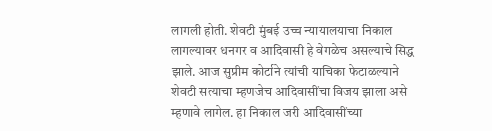लागली होती. शेवटी मुंबई उच्च न्यायालयाचा निकाल लागल्यावर धनगर व आदिवासी हे वेगळेच असल्याचे सिद्ध झाले. आज सुप्रीम कोर्टाने त्यांची याचिका फेटाळल्याने शेवटी सत्याचा म्हणजेच आदिवासींचा विजय झाला असे म्हणावे लागेल. हा निकाल जरी आदिवासींच्या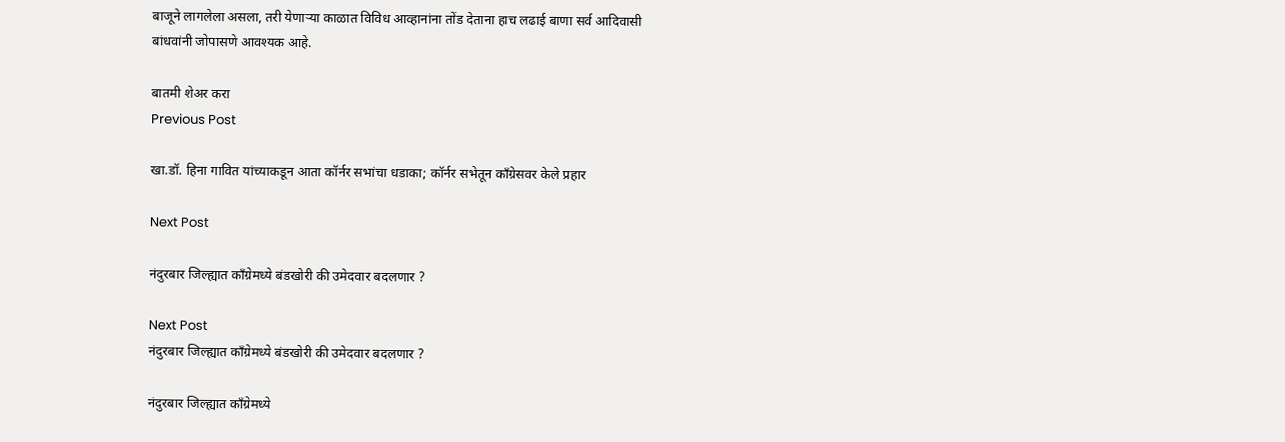बाजूने लागलेला असला, तरी येणाऱ्या काळात विविध आव्हानांना तोंड देताना हाच लढाई बाणा सर्व आदिवासी बांधवांनी जोपासणे आवश्यक आहे.

बातमी शेअर करा
Previous Post

खा.डॉ. हिना गावित यांच्याकडून आता कॉर्नर सभांचा धडाका; कॉर्नर सभेतून काँग्रेसवर केले प्रहार

Next Post

नंदुरबार जिल्ह्यात काँग्रेमध्ये बंडखोरी की उमेदवार बदलणार ?

Next Post
नंदुरबार जिल्ह्यात काँग्रेमध्ये बंडखोरी की उमेदवार बदलणार ?

नंदुरबार जिल्ह्यात काँग्रेमध्ये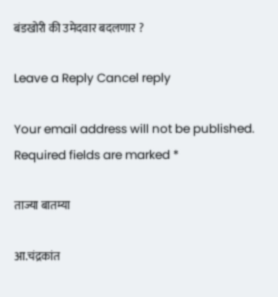बंडखोरी की उमेदवार बदलणार ?

Leave a Reply Cancel reply

Your email address will not be published. Required fields are marked *

ताज्या बातम्या

आ.चंद्रकांत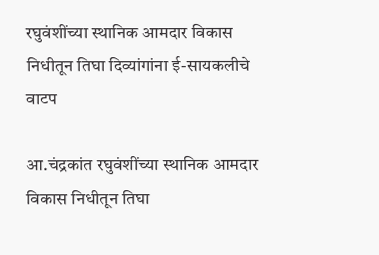रघुवंशींच्या स्थानिक आमदार विकास निधीतून तिघा दिव्यांगांना ई-सायकलीचे वाटप

आ.चंद्रकांत रघुवंशींच्या स्थानिक आमदार विकास निधीतून तिघा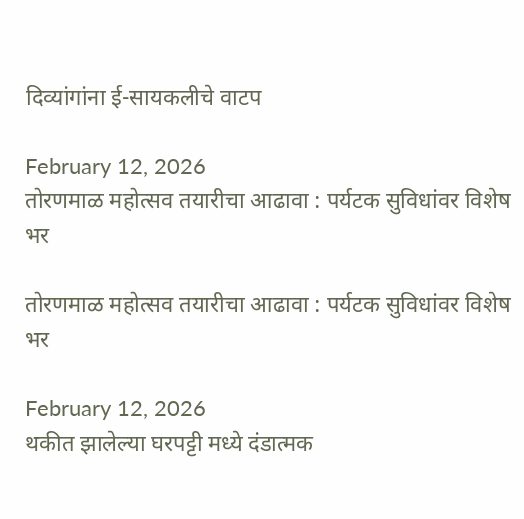दिव्यांगांना ई-सायकलीचे वाटप

February 12, 2026
तोरणमाळ महोत्सव तयारीचा आढावा : पर्यटक सुविधांवर विशेष भर

तोरणमाळ महोत्सव तयारीचा आढावा : पर्यटक सुविधांवर विशेष भर

February 12, 2026
थकीत झालेल्या घरपट्टी मध्ये दंडात्मक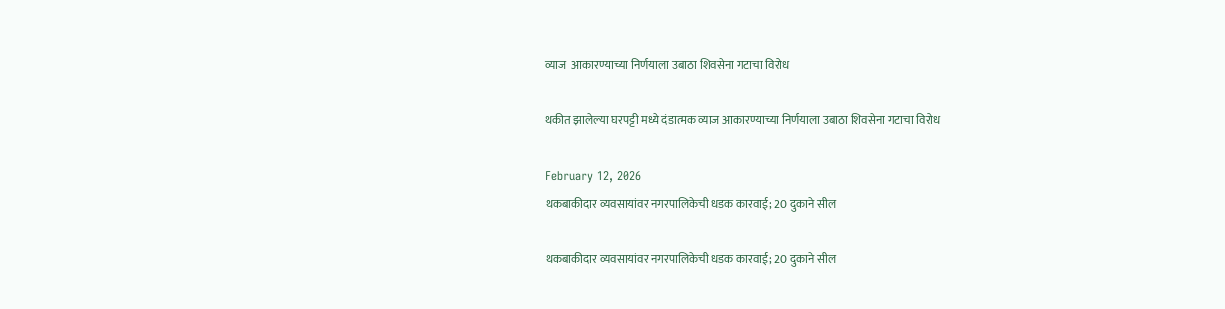व्याज  आकारण्याच्या निर्णयाला उबाठा शिवसेना गटाचा विरोध

थकीत झालेल्या घरपट्टी मध्ये दंडात्मक व्याज आकारण्याच्या निर्णयाला उबाठा शिवसेना गटाचा विरोध

February 12, 2026
थकबाकीदार व्यवसायांवर नगरपालिकेची धडक कारवाई; 20 दुकाने सील

थकबाकीदार व्यवसायांवर नगरपालिकेची धडक कारवाई; 20 दुकाने सील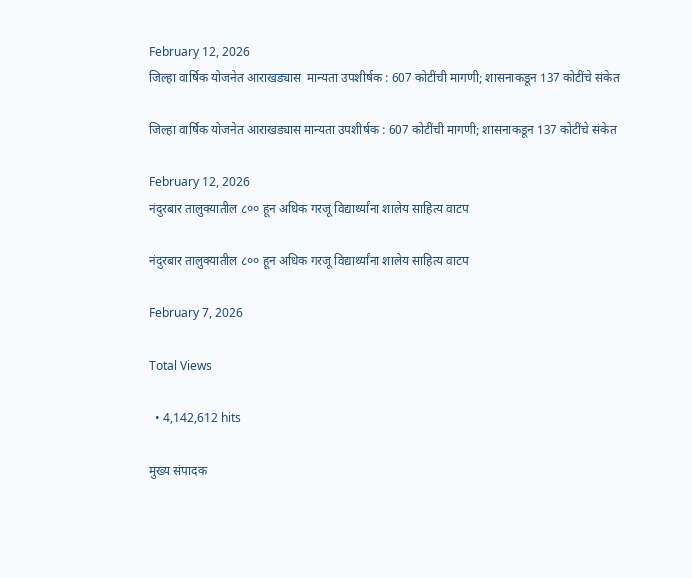February 12, 2026
जिल्हा वार्षिक योजनेत आराखड्यास  मान्यता उपशीर्षक : 607 कोटींची मागणी; शासनाकडून 137 कोटींचे संकेत

जिल्हा वार्षिक योजनेत आराखड्यास मान्यता उपशीर्षक : 607 कोटींची मागणी; शासनाकडून 137 कोटींचे संकेत

February 12, 2026
नंदुरबार तालुक्यातील ८०० हून अधिक गरजू विद्यार्थ्यांना शालेय साहित्य वाटप

नंदुरबार तालुक्यातील ८०० हून अधिक गरजू विद्यार्थ्यांना शालेय साहित्य वाटप

February 7, 2026

Total Views

  • 4,142,612 hits

मुख्य संपादक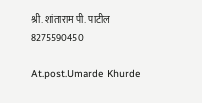श्री. शांताराम पी. पाटील
8275590450

At.post.Umarde Khurde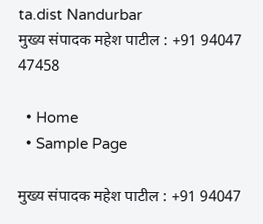ta.dist Nandurbar
मुख्य संपादक महेश पाटील : +91 94047 47458

  • Home
  • Sample Page

मुख्य संपादक महेश पाटील : +91 94047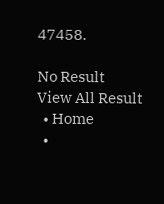47458.

No Result
View All Result
  • Home
  •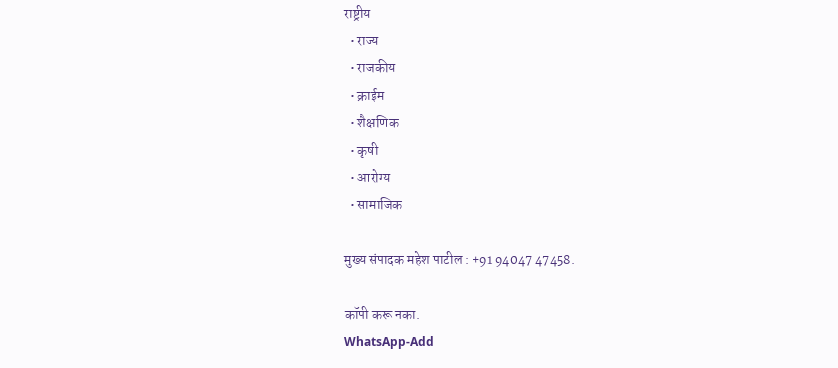राष्ट्रीय
  • राज्य
  • राजकीय
  • क्राईम
  • शैक्षणिक
  • कृषी
  • आरोग्य
  • सामाजिक

मुख्य संपादक महेश पाटील : +91 94047 47458.

कॉपी करू नका.
WhatsApp-Add